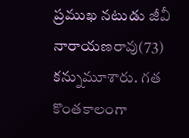ప్రముఖ నటుడు జీవీ నారాయణరావు(73) కన్నుమూశారు. గత కొంతకాలంగా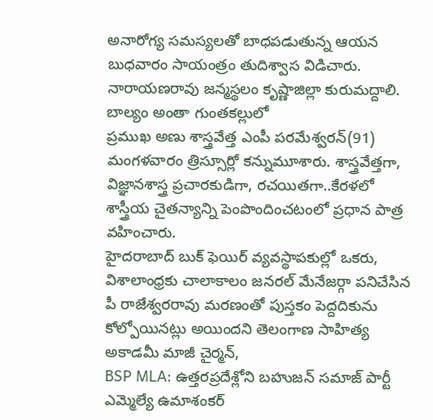అనారోగ్య సమస్యలతో బాధపడుతున్న ఆయన బుధవారం సాయంత్రం తుదిశ్వాస విడిచారు. నారాయణరావు జన్మస్థలం కృష్ణాజిల్లా కురుమద్దాలి. బాల్యం అంతా గుంతకల్లులో
ప్రముఖ అణు శాస్త్రవేత్త ఎంపీ పరమేశ్వరన్(91) మంగళవారం త్రిస్సూర్లో కన్నుమూశారు. శాస్త్రవేత్తగా, విజ్ఞానశాస్త్ర ప్రచారకుడిగా, రచయితగా..కేరళలో శాస్త్రీయ చైతన్యాన్ని పెంపొందించటంలో ప్రధాన పాత్ర వహించారు.
హైదరాబాద్ బుక్ ఫెయిర్ వ్యవస్థాపకుల్లో ఒకరు, విశాలాంధ్రకు చాలాకాలం జనరల్ మేనేజర్గా పనిచేసిన పీ రాజేశ్వరరావు మరణంతో పుస్తకం పెద్దదికును కోల్పోయినట్లు అయిందని తెలంగాణ సాహిత్య అకాడమీ మాజీ చైర్మన్,
BSP MLA: ఉత్తరప్రదేశ్లోని బహుజన్ సమాజ్ పార్టీ ఎమ్మెల్యే ఉమాశంకర్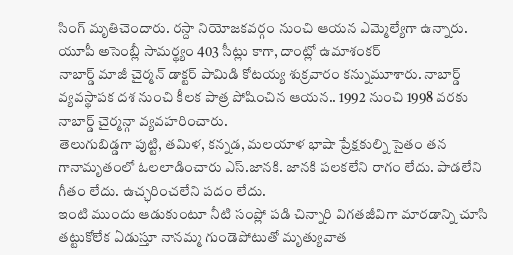సింగ్ మృతిచెందారు. రస్దా నియోజకవర్గం నుంచి ఆయన ఎమ్మెల్యేగా ఉన్నారు. యూపీ అసెంబ్లీ సామర్థ్యం 403 సీట్లు కాగా, దాంట్లో ఉమాశంకర్
నాబార్డ్ మాజీ చైర్మన్ డాక్టర్ పామిడి కోటయ్య శుక్రవారం కన్నుమూశారు. నాబార్డ్ వ్యవస్థాపక దశ నుంచి కీలక పాత్ర పోషించిన ఆయన.. 1992 నుంచి 1998 వరకు నాబార్డ్ చైర్మన్గా వ్యవహరించారు.
తెలుగుబిడ్డగా పుట్టి, తమిళ, కన్నడ, మలయాళ భాషా ప్రేక్షకుల్ని సైతం తన గానామృతంలో ఓలలాడించారు ఎస్.జానకి. జానకి పలకలేని రాగం లేదు. పాడలేని గీతం లేదు. ఉచ్ఛరించలేని పదం లేదు.
ఇంటి ముందు ఆడుకుంటూ నీటి సంప్లో పడి చిన్నారి విగతజీవిగా మారడాన్ని చూసి తట్టుకోలేక ఏడుస్తూ నానమ్మ గుండెపోటుతో మృత్యువాత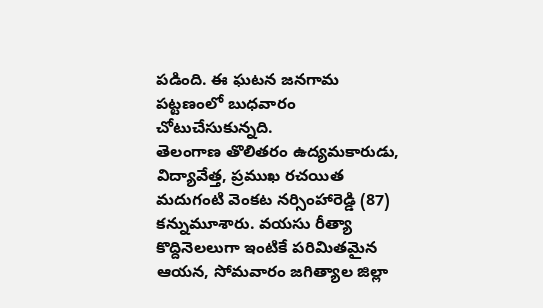పడింది. ఈ ఘటన జనగామ పట్టణంలో బుధవారం చోటుచేసుకున్నది.
తెలంగాణ తొలితరం ఉద్యమకారుడు, విద్యావేత్త, ప్రముఖ రచయిత మదుగంటి వెంకట నర్సింహారెడ్డి (87) కన్నుమూశారు. వయసు రీత్యా కొద్దినెలలుగా ఇంటికే పరిమితమైన ఆయన, సోమవారం జగిత్యాల జిల్లా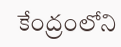కేంద్రంలోని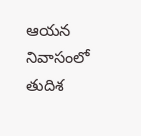ఆయన నివాసంలో తుదిశ